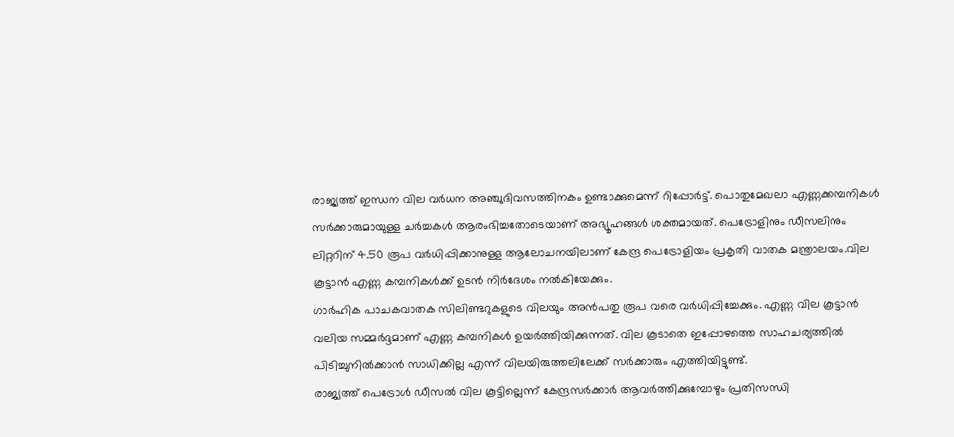രാജ്യത്ത് ഇന്ധന വില വർധന അഞ്ചുദിവസത്തിനകം ഉണ്ടാക്കുമെന്ന് റിപ്പോർട്ട്. പൊതുമേഖലാ എണ്ണക്കമ്പനികൾ സർക്കാരുമായുള്ള ചർച്ചകൾ ആരംഭിച്ചതോടെയാണ് അഭ്യൂഹങ്ങൾ ശക്തമായത്. പെട്രോളിനും ഡീസലിനും ലിറ്ററിന് 4.50 രൂപ വർധിപ്പിക്കാനുള്ള ആലോചനയിലാണ് കേന്ദ്ര പെട്രോളിയം പ്രകൃതി വാതക മന്ത്രാലയം.വില കൂട്ടാൻ എണ്ണ കമ്പനികൾക്ക് ഉടൻ നിർദേശം നൽകിയേക്കും.
ഗാർഹിക പാചകവാതക സിലിണ്ടറുകളുടെ വിലയും അൻപതു രൂപ വരെ വർധിപ്പിച്ചേക്കും. എണ്ണ വില കൂട്ടാൻ വലിയ സമ്മർദ്ദമാണ് എണ്ണ കമ്പനികൾ ഉയർത്തിയിക്കുന്നത്. വില കൂടാതെ ഇപ്പോഴത്തെ സാഹചര്യത്തിൽ പിടിച്ചുനിൽക്കാൻ സാധിക്കില്ല എന്ന് വിലയിരുത്തലിലേക്ക് സർക്കാരും എത്തിയിട്ടുണ്ട്.
രാജ്യത്ത് പെട്രോൾ ഡീസൽ വില കൂട്ടില്ലെന്ന് കേന്ദ്രസർക്കാർ ആവർത്തിക്കുമ്പോഴും പ്രതിസന്ധി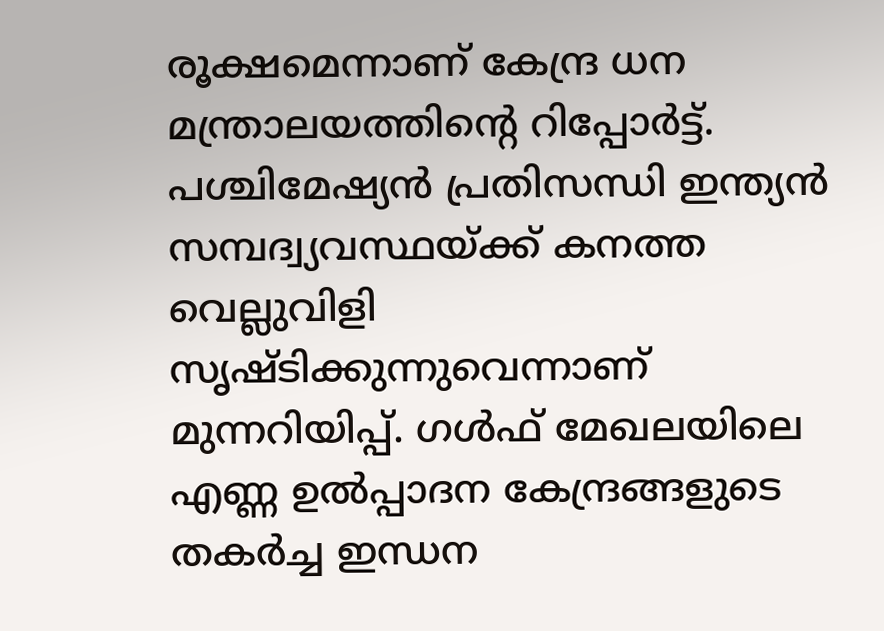രൂക്ഷമെന്നാണ് കേന്ദ്ര ധന മന്ത്രാലയത്തിന്റെ റിപ്പോർട്ട്. പശ്ചിമേഷ്യൻ പ്രതിസന്ധി ഇന്ത്യൻ സമ്പദ്വ്യവസ്ഥയ്ക്ക് കനത്ത വെല്ലുവിളി സൃഷ്ടിക്കുന്നുവെന്നാണ് മുന്നറിയിപ്പ്. ഗൾഫ് മേഖലയിലെ എണ്ണ ഉൽപ്പാദന കേന്ദ്രങ്ങളുടെ തകർച്ച ഇന്ധന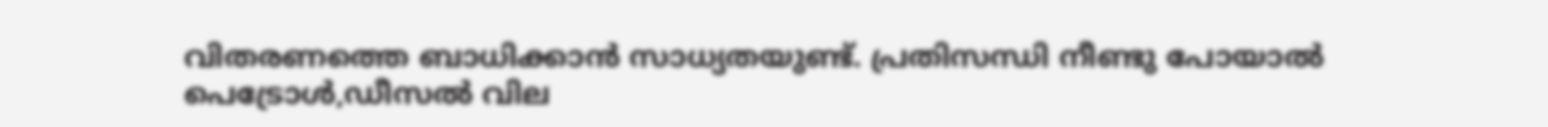വിതരണത്തെ ബാധിക്കാൻ സാധ്യതയുണ്ട്. പ്രതിസന്ധി നീണ്ടു പോയാൽ പെട്രോൾ,ഡീസൽ വില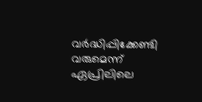വർദ്ധിപ്പിക്കേണ്ടി വരുമെന്ന് ഏപ്രിലിലെ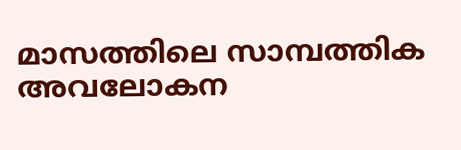മാസത്തിലെ സാമ്പത്തിക അവലോകന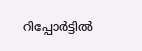റിപ്പോർട്ടിൽ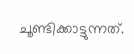ചൂണ്ടിക്കാട്ടുന്നത്.